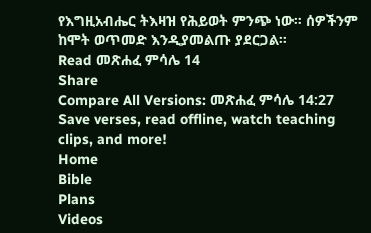የእግዚአብሔር ትእዛዝ የሕይወት ምንጭ ነው። ሰዎችንም ከሞት ወጥመድ እንዲያመልጡ ያደርጋል።
Read መጽሐፈ ምሳሌ 14
Share
Compare All Versions: መጽሐፈ ምሳሌ 14:27
Save verses, read offline, watch teaching clips, and more!
Home
Bible
Plans
Videos